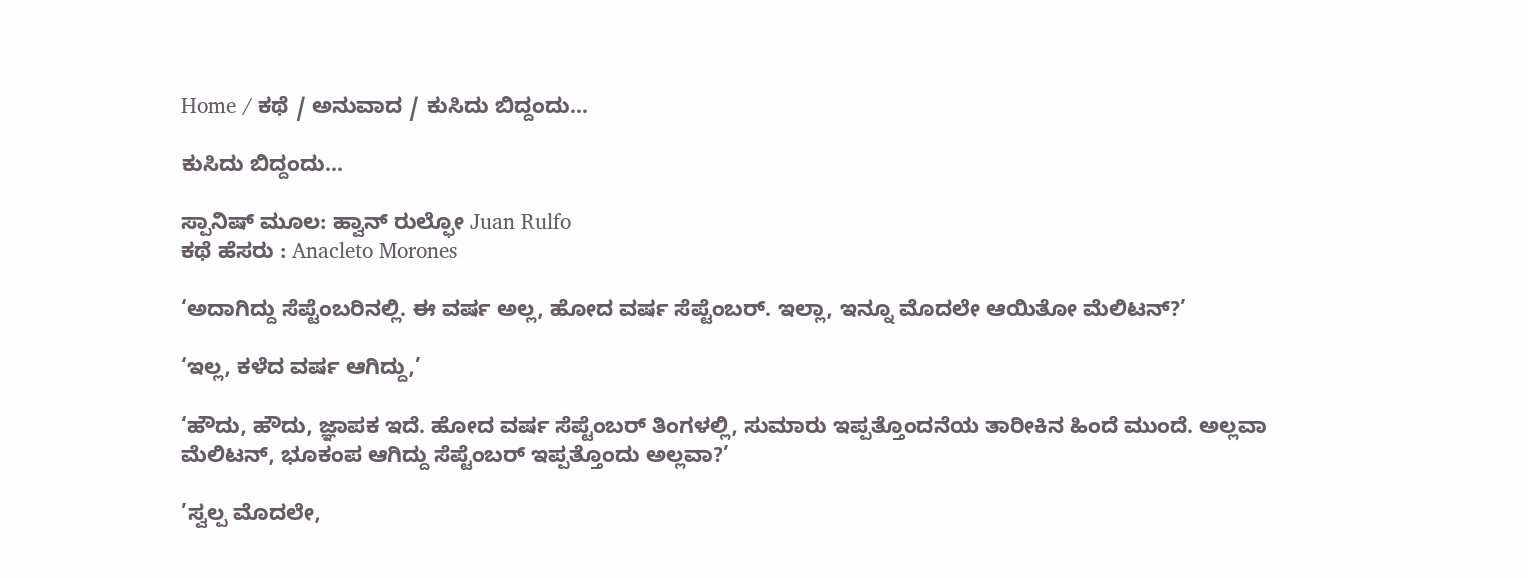Home / ಕಥೆ / ಅನುವಾದ / ಕುಸಿದು ಬಿದ್ದಂದು…

ಕುಸಿದು ಬಿದ್ದಂದು…

ಸ್ಪಾನಿಷ್ ಮೂಲ: ಹ್ವಾನ್ ರುಲ್ಫೋ Juan Rulfo
ಕಥೆ ಹೆಸರು : Anacleto Morones

‘ಅದಾಗಿದ್ದು ಸೆಪ್ಟೆಂಬರಿನಲ್ಲಿ. ಈ ವರ್ಷ ಅಲ್ಲ, ಹೋದ ವರ್ಷ ಸೆಪ್ಟೆಂಬರ್. ಇಲ್ಲಾ, ಇನ್ನೂ ಮೊದಲೇ ಆಯಿತೋ ಮೆಲಿಟನ್?’

‘ಇಲ್ಲ, ಕಳೆದ ವರ್ಷ ಆಗಿದ್ದು,’

‘ಹೌದು, ಹೌದು, ಜ್ಞಾಪಕ ಇದೆ. ಹೋದ ವರ್ಷ ಸೆಪ್ಟೆಂಬರ್ ತಿಂಗಳಲ್ಲಿ, ಸುಮಾರು ಇಪ್ಪತ್ತೊಂದನೆಯ ತಾರೀಕಿನ ಹಿಂದೆ ಮುಂದೆ. ಅಲ್ಲವಾ ಮೆಲಿಟನ್, ಭೂಕಂಪ ಆಗಿದ್ದು ಸೆಪ್ಟೆಂಬರ್ ಇಪ್ಪತ್ತೊಂದು ಅಲ್ಲವಾ?’

’ಸ್ವಲ್ಪ ಮೊದಲೇ,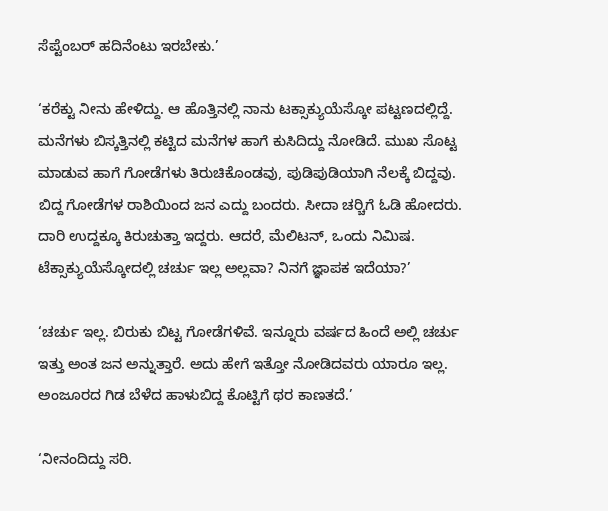ಸೆಪ್ಟೆಂಬರ್ ಹದಿನೆಂಟು ಇರಬೇಕು.’

‘ಕರೆಕ್ಟು ನೀನು ಹೇಳಿದ್ದು. ಆ ಹೊತ್ತಿನಲ್ಲಿ ನಾನು ಟಕ್ಸಾಕ್ಯುಯೆಸ್ಕೋ ಪಟ್ಟಣದಲ್ಲಿದ್ದೆ. ಮನೆಗಳು ಬಿಸ್ಕತ್ತಿನಲ್ಲಿ ಕಟ್ಟಿದ ಮನೆಗಳ ಹಾಗೆ ಕುಸಿದಿದ್ದು ನೋಡಿದೆ. ಮುಖ ಸೊಟ್ಟ ಮಾಡುವ ಹಾಗೆ ಗೋಡೆಗಳು ತಿರುಚಿಕೊಂಡವು, ಪುಡಿಪುಡಿಯಾಗಿ ನೆಲಕ್ಕೆ ಬಿದ್ದವು. ಬಿದ್ದ ಗೋಡೆಗಳ ರಾಶಿಯಿಂದ ಜನ ಎದ್ದು ಬಂದರು. ಸೀದಾ ಚರ್‍ಚಿಗೆ ಓಡಿ ಹೋದರು. ದಾರಿ ಉದ್ದಕ್ಕೂ ಕಿರುಚುತ್ತಾ ಇದ್ದರು. ಆದರೆ, ಮೆಲಿಟನ್, ಒಂದು ನಿಮಿಷ. ಟೆಕ್ಸಾಕ್ಯುಯೆಸ್ಕೋದಲ್ಲಿ ಚರ್ಚು ಇಲ್ಲ ಅಲ್ಲವಾ? ನಿನಗೆ ಜ್ಞಾಪಕ ಇದೆಯಾ?’

‘ಚರ್ಚು ಇಲ್ಲ. ಬಿರುಕು ಬಿಟ್ಟ ಗೋಡೆಗಳಿವೆ. ಇನ್ನೂರು ವರ್ಷದ ಹಿಂದೆ ಅಲ್ಲಿ ಚರ್ಚು ಇತ್ತು ಅಂತ ಜನ ಅನ್ನುತ್ತಾರೆ. ಅದು ಹೇಗೆ ಇತ್ತೋ ನೋಡಿದವರು ಯಾರೂ ಇಲ್ಲ. ಅಂಜೂರದ ಗಿಡ ಬೆಳೆದ ಹಾಳುಬಿದ್ದ ಕೊಟ್ಟಿಗೆ ಥರ ಕಾಣತದೆ.’

‘ನೀನಂದಿದ್ದು ಸರಿ.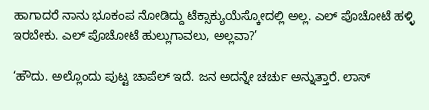ಹಾಗಾದರೆ ನಾನು ಭೂಕಂಪ ನೋಡಿದ್ದು ಟೆಕ್ಸಾಕ್ಯುಯೆಸ್ಕೋದಲ್ಲಿ ಅಲ್ಲ. ಎಲ್ ಪೊಚೋಟೆ ಹಳ್ಳಿ ಇರಬೇಕು. ಎಲ್ ಪೊಚೋಟೆ ಹುಲ್ಲುಗಾವಲು, ಅಲ್ಲವಾ?’

‘ಹೌದು. ಅಲ್ಲೊಂದು ಪುಟ್ಟ ಚಾಪೆಲ್ ಇದೆ. ಜನ ಅದನ್ನೇ ಚರ್ಚು ಅನ್ನುತ್ತಾರೆ. ಲಾಸ್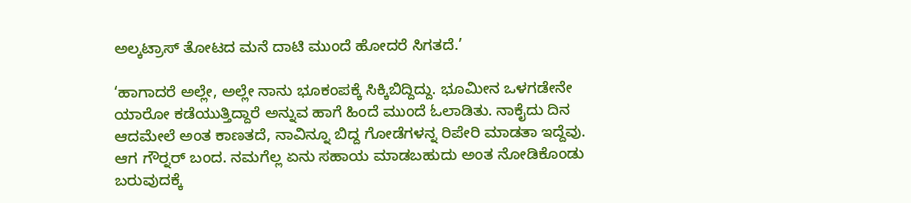ಅಲ್ಕಟ್ರಾಸ್ ತೋಟದ ಮನೆ ದಾಟಿ ಮುಂದೆ ಹೋದರೆ ಸಿಗತದೆ.’

‘ಹಾಗಾದರೆ ಅಲ್ಲೇ, ಅಲ್ಲೇ ನಾನು ಭೂಕಂಪಕ್ಕೆ ಸಿಕ್ಕಿಬಿದ್ದಿದ್ದು. ಭೂಮೀನ ಒಳಗಡೇನೇ ಯಾರೋ ಕಡೆಯುತ್ತಿದ್ದಾರೆ ಅನ್ನುವ ಹಾಗೆ ಹಿಂದೆ ಮುಂದೆ ಓಲಾಡಿತು. ನಾಕೈದು ದಿನ ಆದಮೇಲೆ ಅಂತ ಕಾಣತದೆ, ನಾವಿನ್ನೂ ಬಿದ್ದ ಗೋಡೆಗಳನ್ನ ರಿಪೇರಿ ಮಾಡತಾ ಇದ್ದೆವು. ಆಗ ಗೌರ್‍ನರ್ ಬಂದ. ನಮಗೆಲ್ಲ ಏನು ಸಹಾಯ ಮಾಡಬಹುದು ಅಂತ ನೋಡಿಕೊಂಡು ಬರುವುದಕ್ಕೆ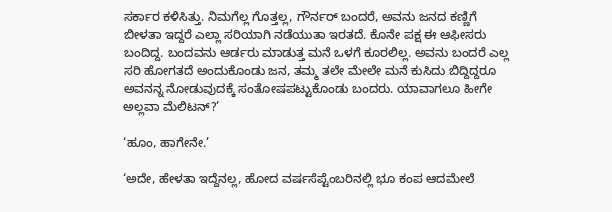ಸರ್ಕಾರ ಕಳಿಸಿತ್ತು. ನಿಮಗೆಲ್ಲ ಗೊತ್ತಲ್ಲ, ಗೌರ್ನರ್ ಬಂದರೆ, ಅವನು ಜನದ ಕಣ್ಣಿಗೆ ಬೀಳತಾ ಇದ್ದರೆ ಎಲ್ಲಾ ಸರಿಯಾಗಿ ನಡೆಯುತಾ ಇರತದೆ. ಕೊನೇ ಪಕ್ಷ ಈ ಆಫೀಸರು ಬಂದಿದ್ದ. ಬಂದವನು ಆರ್ಡರು ಮಾಡುತ್ತ ಮನೆ ಒಳಗೆ ಕೂರಲಿಲ್ಲ. ಅವನು ಬಂದರೆ ಎಲ್ಲ ಸರಿ ಹೋಗತದೆ ಅಂದುಕೊಂಡು ಜನ, ತಮ್ಮ ತಲೇ ಮೇಲೇ ಮನೆ ಕುಸಿದು ಬಿದ್ದಿದ್ದರೂ ಅವನನ್ನ ನೋಡುವುದಕ್ಕೆ ಸಂತೋಷಪಟ್ಟುಕೊಂಡು ಬಂದರು. ಯಾವಾಗಲೂ ಹೀಗೇ ಅಲ್ಲವಾ ಮೆಲಿಟನ್?’

‘ಹೂಂ, ಹಾಗೇನೇ.’

‘ಅದೇ, ಹೇಳತಾ ಇದ್ದೆನಲ್ಲ, ಹೋದ ವರ್ಷಸೆಪ್ಟೆಂಬರಿನಲ್ಲಿ ಭೂ ಕಂಪ ಆದಮೇಲೆ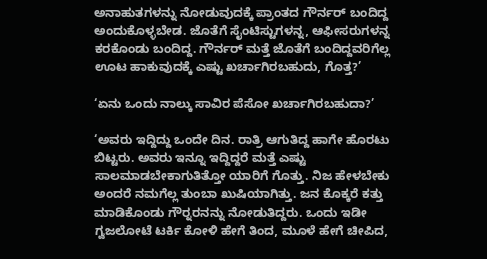ಅನಾಹುತಗಳನ್ನು ನೋಡುವುದಕ್ಕೆ ಪ್ರಾಂತದ ಗೌರ್ನರ್ ಬಂದಿದ್ದ ಅಂದುಕೊಳ್ಳಬೇಡ. ಜೊತೆಗೆ ಸೈಂಟಿಸ್ಟುಗಳನ್ನ, ಆಫೀಸರುಗಳನ್ನ ಕರಕೊಂಡು ಬಂದಿದ್ದ. ಗೌರ್ನರ್ ಮತ್ತೆ ಜೊತೆಗೆ ಬಂದಿದ್ದವರಿಗೆಲ್ಲ ಊಟ ಹಾಕುವುದಕ್ಕೆ ಎಷ್ಟು ಖರ್ಚಾಗಿರಬಹುದು, ಗೊತ್ತ?’

‘ಏನು ಒಂದು ನಾಲ್ಕು ಸಾವಿರ ಪೆಸೋ ಖರ್ಚಾಗಿರಬಹುದಾ?’

‘ಅವರು ಇದ್ದಿದ್ದು ಒಂದೇ ದಿನ. ರಾತ್ರಿ ಆಗುತಿದ್ದ ಹಾಗೇ ಹೊರಟು ಬಿಟ್ಟರು. ಅವರು ಇನ್ನೂ ಇದ್ದಿದ್ದರೆ ಮತ್ತೆ ಎಷ್ಟು ಸಾಲಮಾಡಬೇಕಾಗುತಿತ್ತೋ ಯಾರಿಗೆ ಗೊತ್ತು. ನಿಜ ಹೇಳಬೇಕು ಅಂದರೆ ನಮಗೆಲ್ಲ ತುಂಬಾ ಖುಷಿಯಾಗಿತ್ತು. ಜನ ಕೊಕ್ಕರೆ ಕತ್ತು ಮಾಡಿಕೊಂಡು ಗೌರ್‍ನರನನ್ನು ನೋಡುತಿದ್ದರು. ಒಂದು ಇಡೀ ಗ್ವಜಲೋಟೆ ಟರ್ಕಿ ಕೋಳಿ ಹೇಗೆ ತಿಂದ, ಮೂಳೆ ಹೇಗೆ ಚೀಪಿದ,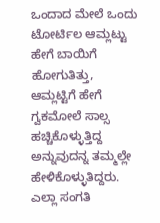ಒಂದಾದ ಮೇಲೆ ಒಂದು ಟೋರ್ಟಿಲ ಆಮ್ಲಟ್ಟು ಹೇಗೆ ಬಾಯಿಗೆ ಹೋಗುತಿತ್ತು, ಆಮ್ಲಟ್ಟಿಗೆ ಹೇಗೆ ಗ್ವಕಮೋಲೆ ಸಾಲ್ಸ ಹಚ್ಚಿಕೊಳ್ಳುತ್ತಿದ್ದ ಅನ್ನುವುದನ್ನ ತಮ್ಮಲ್ಲೇ ಹೇಳಿಕೊಳ್ಳುತಿದ್ದರು. ಎಲ್ಲಾ ಸಂಗತಿ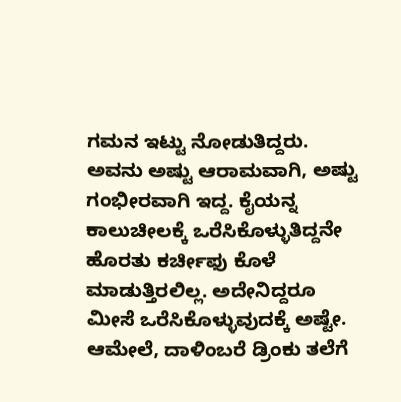ಗಮನ ಇಟ್ಟು ನೋಡುತಿದ್ದರು. ಅವನು ಅಷ್ಟು ಆರಾಮವಾಗಿ, ಅಷ್ಟು ಗಂಭೀರವಾಗಿ ಇದ್ದ. ಕೈಯನ್ನ ಕಾಲುಚೀಲಕ್ಕೆ ಒರೆಸಿಕೊಳ್ಳುತಿದ್ದನೇ ಹೊರತು ಕರ್ಚೀಫು ಕೊಳೆ ಮಾಡುತ್ತಿರಲಿಲ್ಲ. ಅದೇನಿದ್ದರೂ ಮೀಸೆ ಒರೆಸಿಕೊಳ್ಳುವುದಕ್ಕೆ ಅಷ್ಟೇ. ಆಮೇಲೆ, ದಾಳಿಂಬರೆ ಡ್ರಿಂಕು ತಲೆಗೆ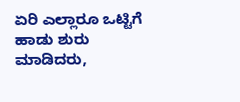ಏರಿ ಎಲ್ಲಾರೂ ಒಟ್ಟಿಗೆ ಹಾಡು ಶುರು ಮಾಡಿದರು,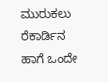ಮುರುಕಲು ರೆಕಾರ್ಡಿನ ಹಾಗೆ ಒಂದೇ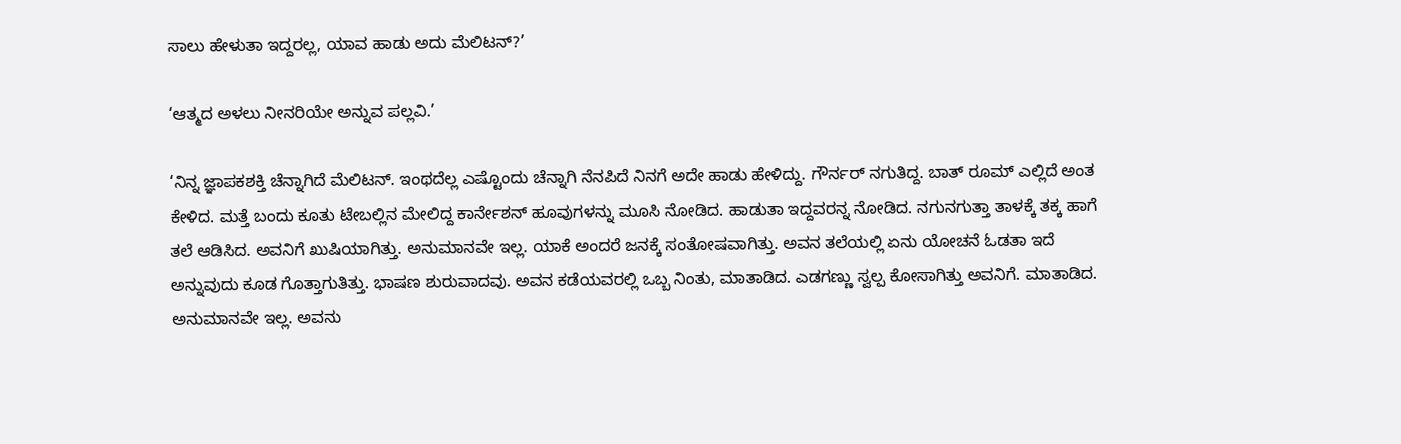ಸಾಲು ಹೇಳುತಾ ಇದ್ದರಲ್ಲ, ಯಾವ ಹಾಡು ಅದು ಮೆಲಿಟನ್?’

‘ಆತ್ಮದ ಅಳಲು ನೀನರಿಯೇ ಅನ್ನುವ ಪಲ್ಲವಿ.’

‘ನಿನ್ನ ಜ್ಞಾಪಕಶಕ್ತಿ ಚೆನ್ನಾಗಿದೆ ಮೆಲಿಟನ್. ಇಂಥದೆಲ್ಲ ಎಷ್ಟೊಂದು ಚೆನ್ನಾಗಿ ನೆನಪಿದೆ ನಿನಗೆ ಅದೇ ಹಾಡು ಹೇಳಿದ್ದು. ಗೌರ್ನರ್ ನಗುತಿದ್ದ. ಬಾತ್ ರೂಮ್ ಎಲ್ಲಿದೆ ಅಂತ ಕೇಳಿದ. ಮತ್ತೆ ಬಂದು ಕೂತು ಟೇಬಲ್ಲಿನ ಮೇಲಿದ್ದ ಕಾರ್ನೇಶನ್ ಹೂವುಗಳನ್ನು ಮೂಸಿ ನೋಡಿದ. ಹಾಡುತಾ ಇದ್ದವರನ್ನ ನೋಡಿದ. ನಗುನಗುತ್ತಾ ತಾಳಕ್ಕೆ ತಕ್ಕ ಹಾಗೆ ತಲೆ ಆಡಿಸಿದ. ಅವನಿಗೆ ಖುಷಿಯಾಗಿತ್ತು. ಅನುಮಾನವೇ ಇಲ್ಲ. ಯಾಕೆ ಅಂದರೆ ಜನಕ್ಕೆ ಸಂತೋಷವಾಗಿತ್ತು. ಅವನ ತಲೆಯಲ್ಲಿ ಏನು ಯೋಚನೆ ಓಡತಾ ಇದೆ ಅನ್ನುವುದು ಕೂಡ ಗೊತ್ತಾಗುತಿತ್ತು. ಭಾಷಣ ಶುರುವಾದವು. ಅವನ ಕಡೆಯವರಲ್ಲಿ ಒಬ್ಬ ನಿಂತು, ಮಾತಾಡಿದ. ಎಡಗಣ್ಣು ಸ್ವಲ್ಪ ಕೋಸಾಗಿತ್ತು ಅವನಿಗೆ. ಮಾತಾಡಿದ. ಅನುಮಾನವೇ ಇಲ್ಲ. ಅವನು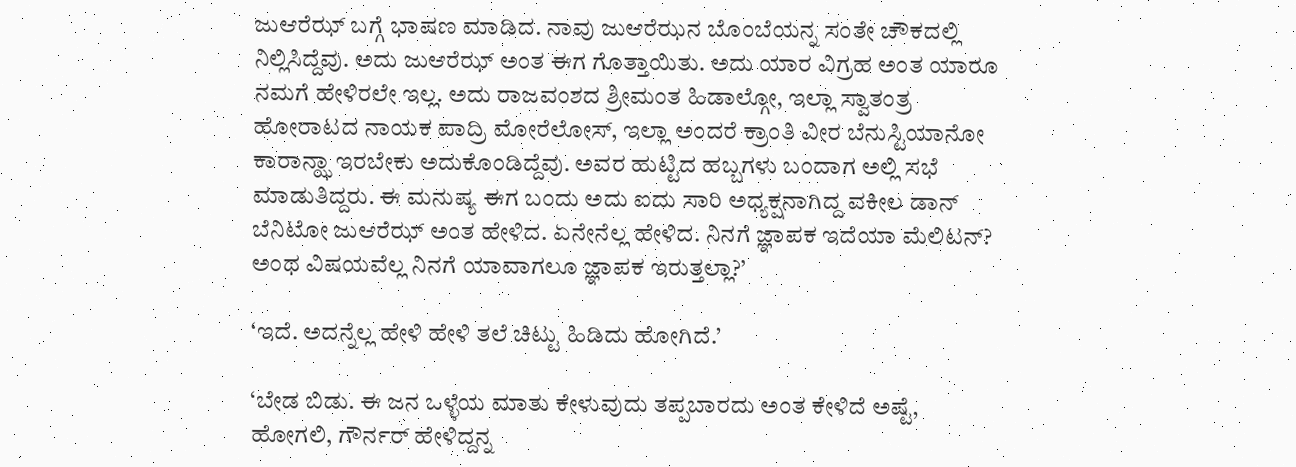ಜು‌ಆರೆಝ್ ಬಗ್ಗೆ ಭಾಷಣ ಮಾಡಿದ. ನಾವು ಜು‌ಆರೆಝನ ಬೊಂಬೆಯನ್ನ ಸಂತೇ ಚೌಕದಲ್ಲಿ ನಿಲ್ಲಿಸಿದ್ದೆವು. ಅದು ಜು‌ಆರೆಝ್ ಅಂತ ಈಗ ಗೊತ್ತಾಯಿತು. ಅದು ಯಾರ ವಿಗ್ರಹ ಅಂತ ಯಾರೂ ನಮಗೆ ಹೇಳಿರಲೇ ಇಲ್ಲ. ಅದು ರಾಜವಂಶದ ಶ್ರೀಮಂತ ಹಿಡಾಲ್ಗೋ, ಇಲ್ಲಾ ಸ್ವಾತಂತ್ರ ಹೋರಾಟದ ನಾಯಕ ಪಾದ್ರಿ ಮೋರೆಲೋಸ್, ಇಲ್ಲಾ ಅಂದರೆ ಕ್ರಾಂತಿ ವೀರ ಬೆನುಸ್ಟಿಯಾನೋ ಕಾರಾನ್ಝಾ ಇರಬೇಕು ಅದುಕೊಂಡಿದ್ದೆವು. ಅವರ ಹುಟ್ಟಿದ ಹಬ್ಬಗಳು ಬಂದಾಗ ಅಲ್ಲಿ ಸಭೆ ಮಾಡುತಿದ್ದರು. ಈ ಮನುಷ್ಯ ಈಗ ಬಂದು ಅದು ಐದು ಸಾರಿ ಅಧ್ಯಕ್ಷನಾಗಿದ್ದ ವಕೀಲ ಡಾನ್ ಬೆನಿಟೋ ಜು‌ಆರೆಝ್ ಅಂತ ಹೇಳಿದ. ಏನೇನೆಲ್ಲ ಹೇಳಿದ. ನಿನಗೆ ಜ್ಞಾಪಕ ಇದೆಯಾ ಮೆಲಿಟನ್? ಅಂಥ ವಿಷಯವೆಲ್ಲ ನಿನಗೆ ಯಾವಾಗಲೂ ಜ್ಞಾಪಕ ಇರುತ್ತಲ್ಲಾ?’

‘ಇದೆ. ಅದನ್ನೆಲ್ಲ ಹೇಳಿ ಹೇಳಿ ತಲೆ ಚಿಟ್ಟು ಹಿಡಿದು ಹೋಗಿದೆ.’

‘ಬೇಡ ಬಿಡು. ಈ ಜನ ಒಳ್ಳೆಯ ಮಾತು ಕೇಳುವುದು ತಪ್ಪಬಾರದು ಅಂತ ಕೇಳಿದೆ ಅಷ್ಟೆ, ಹೋಗಲಿ, ಗೌರ್ನರ್ ಹೇಳಿದ್ದನ್ನ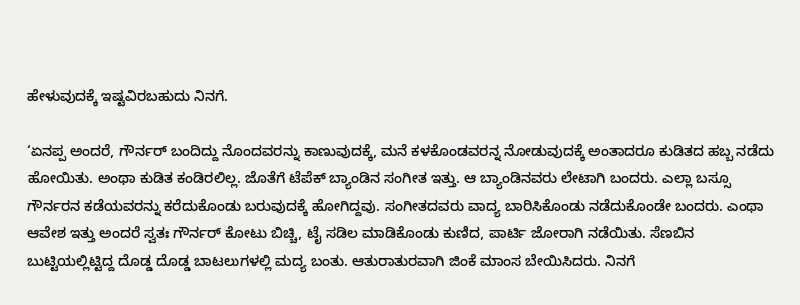ಹೇಳುವುದಕ್ಕೆ ಇಷ್ಟವಿರಬಹುದು ನಿನಗೆ.

‘ಏನಪ್ಪ ಅಂದರೆ, ಗೌರ್ನರ್ ಬಂದಿದ್ದು ನೊಂದವರನ್ನು ಕಾಣುವುದಕ್ಕೆ, ಮನೆ ಕಳಕೊಂಡವರನ್ನ ನೋಡುವುದಕ್ಕೆ ಅಂತಾದರೂ ಕುಡಿತದ ಹಬ್ಬ ನಡೆದು ಹೋಯಿತು. ಅಂಥಾ ಕುಡಿತ ಕಂಡಿರಲಿಲ್ಲ. ಜೊತೆಗೆ ಟೆಪೆಕ್‌ ಬ್ಯಾಂಡಿನ ಸಂಗೀತ ಇತ್ತು. ಆ ಬ್ಯಾಂಡಿನವರು ಲೇಟಾಗಿ ಬಂದರು. ಎಲ್ಲಾ ಬಸ್ಸೂ ಗೌರ್ನರನ ಕಡೆಯವರನ್ನು ಕರೆದುಕೊಂಡು ಬರುವುದಕ್ಕೆ ಹೋಗಿದ್ದವು. ಸಂಗೀತದವರು ವಾದ್ಯ ಬಾರಿಸಿಕೊಂಡು ನಡೆದುಕೊಂಡೇ ಬಂದರು. ಎಂಥಾ ಆವೇಶ ಇತ್ತು ಅಂದರೆ ಸ್ವತಃ ಗೌರ್ನರ್ ಕೋಟು ಬಿಚ್ಚಿ, ಟೈ ಸಡಿಲ ಮಾಡಿಕೊಂಡು ಕುಣಿದ, ಪಾರ್ಟಿ ಜೋರಾಗಿ ನಡೆಯಿತು. ಸೆಣಬಿನ ಬುಟ್ಟಿಯಲ್ಲಿಟ್ಟಿದ್ದ ದೊಡ್ಡ ದೊಡ್ಡ ಬಾಟಲುಗಳಲ್ಲಿ ಮದ್ಯ ಬಂತು. ಆತುರಾತುರವಾಗಿ ಜಿಂಕೆ ಮಾಂಸ ಬೇಯಿಸಿದರು. ನಿನಗೆ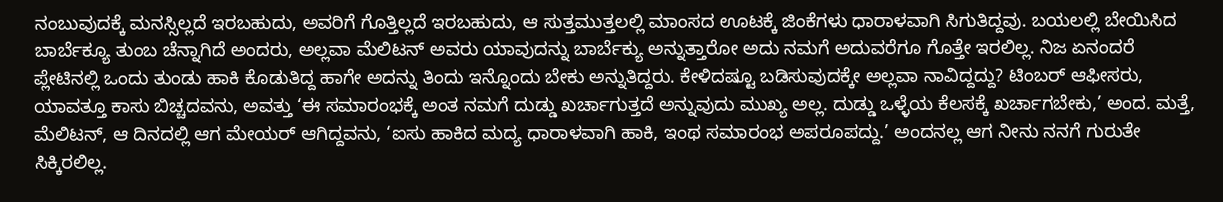ನಂಬುವುದಕ್ಕೆ ಮನಸ್ಸಿಲ್ಲದೆ ಇರಬಹುದು, ಅವರಿಗೆ ಗೊತ್ತಿಲ್ಲದೆ ಇರಬಹುದು, ಆ ಸುತ್ತಮುತ್ತಲಲ್ಲಿ ಮಾಂಸದ ಊಟಕ್ಕೆ ಜಿಂಕೆಗಳು ಧಾರಾಳವಾಗಿ ಸಿಗುತಿದ್ದವು. ಬಯಲಲ್ಲಿ ಬೇಯಿಸಿದ ಬಾರ್ಬೆಕ್ಯೂ ತುಂಬ ಚೆನ್ನಾಗಿದೆ ಅಂದರು, ಅಲ್ಲವಾ ಮೆಲಿಟನ್ ಅವರು ಯಾವುದನ್ನು ಬಾರ್ಬೆಕ್ಯು ಅನ್ನುತ್ತಾರೋ ಅದು ನಮಗೆ ಅದುವರೆಗೂ ಗೊತ್ತೇ ಇರಲಿಲ್ಲ. ನಿಜ ಏನಂದರೆ ಪ್ಲೇಟಿನಲ್ಲಿ ಒಂದು ತುಂಡು ಹಾಕಿ ಕೊಡುತಿದ್ದ ಹಾಗೇ ಅದನ್ನು ತಿಂದು ಇನ್ನೊಂದು ಬೇಕು ಅನ್ನುತಿದ್ದರು. ಕೇಳಿದಷ್ಟೂ ಬಡಿಸುವುದಕ್ಕೇ ಅಲ್ಲವಾ ನಾವಿದ್ದದ್ದು? ಟಿಂಬರ್ ಆಫೀಸರು, ಯಾವತ್ತೂ ಕಾಸು ಬಿಚ್ಚದವನು, ಅವತ್ತು ‘ಈ ಸಮಾರಂಭಕ್ಕೆ ಅಂತ ನಮಗೆ ದುಡ್ಡು ಖರ್ಚಾಗುತ್ತದೆ ಅನ್ನುವುದು ಮುಖ್ಯ ಅಲ್ಲ. ದುಡ್ಡು ಒಳ್ಳೆಯ ಕೆಲಸಕ್ಕೆ ಖರ್ಚಾಗಬೇಕು,’ ಅಂದ. ಮತ್ತೆ, ಮೆಲಿಟನ್, ಆ ದಿನದಲ್ಲಿ ಆಗ ಮೇಯರ್ ಆಗಿದ್ದವನು, ‘ಐಸು ಹಾಕಿದ ಮದ್ಯ ಧಾರಾಳವಾಗಿ ಹಾಕಿ, ಇಂಥ ಸಮಾರಂಭ ಅಪರೂಪದ್ದು.’ ಅಂದನಲ್ಲ ಆಗ ನೀನು ನನಗೆ ಗುರುತೇ ಸಿಕ್ಕಿರಲಿಲ್ಲ.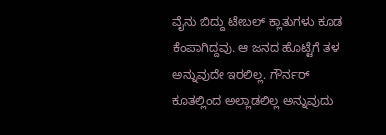ವೈನು ಬಿದ್ದು ಟೇಬಲ್ ಕ್ಲಾತುಗಳು ಕೂಡ ಕೆಂಪಾಗಿದ್ದವು. ಆ ಜನದ ಹೊಟ್ಟೆಗೆ ತಳ ಅನ್ನುವುದೇ ಇರಲಿಲ್ಲ. ಗೌರ್ನರ್ ಕೂತಲ್ಲಿಂದ ಅಲ್ಲಾಡಲಿಲ್ಲ ಅನ್ನುವುದು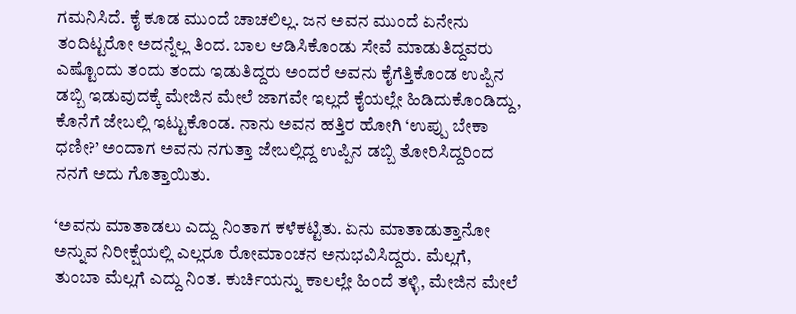ಗಮನಿಸಿದೆ. ಕೈ ಕೂಡ ಮುಂದೆ ಚಾಚಲಿಲ್ಲ. ಜನ ಅವನ ಮುಂದೆ ಏನೇನು ತಂದಿಟ್ಟರೋ ಅದನ್ನೆಲ್ಲ ತಿಂದ. ಬಾಲ ಆಡಿಸಿಕೊಂಡು ಸೇವೆ ಮಾಡುತಿದ್ದವರು ಎಷ್ಟೊಂದು ತಂದು ತಂದು ಇಡುತಿದ್ದರು ಅಂದರೆ ಅವನು ಕೈಗೆತ್ತಿಕೊಂಡ ಉಪ್ಪಿನ ಡಬ್ಬಿ ಇಡುವುದಕ್ಕೆ ಮೇಜಿನ ಮೇಲೆ ಜಾಗವೇ ಇಲ್ಲದೆ ಕೈಯಲ್ಲೇ ಹಿಡಿದುಕೊಂಡಿದ್ದು, ಕೊನೆಗೆ ಜೇಬಲ್ಲಿ ಇಟ್ಟುಕೊಂಡ. ನಾನು ಅವನ ಹತ್ತಿರ ಹೋಗಿ ‘ಉಪ್ಪು ಬೇಕಾ ಧಣೀ?’ ಅಂದಾಗ ಅವನು ನಗುತ್ತಾ ಜೇಬಲ್ಲಿದ್ದ ಉಪ್ಪಿನ ಡಬ್ಬಿ ತೋರಿಸಿದ್ದರಿಂದ ನನಗೆ ಅದು ಗೊತ್ತಾಯಿತು.

‘ಅವನು ಮಾತಾಡಲು ಎದ್ದು ನಿಂತಾಗ ಕಳೆಕಟ್ಟಿತು. ಏನು ಮಾತಾಡುತ್ತಾನೋ ಅನ್ನುವ ನಿರೀಕ್ಷೆಯಲ್ಲಿ ಎಲ್ಲರೂ ರೋಮಾಂಚನ ಅನುಭವಿಸಿದ್ದರು. ಮೆಲ್ಲಗೆ, ತುಂಬಾ ಮೆಲ್ಲಗೆ ಎದ್ದು ನಿಂತ. ಕುರ್ಚಿಯನ್ನು ಕಾಲಲ್ಲೇ ಹಿಂದೆ ತಳ್ಳಿ, ಮೇಜಿನ ಮೇಲೆ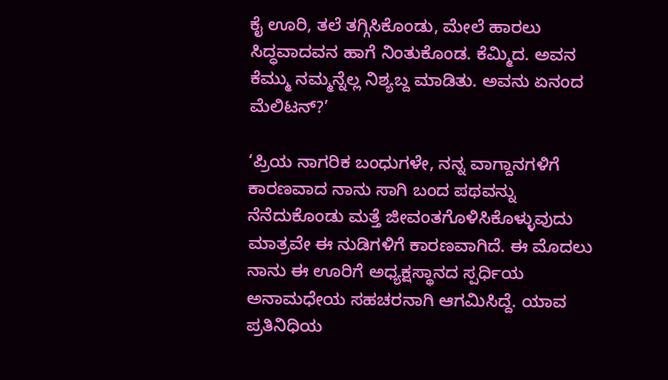ಕೈ ಊರಿ, ತಲೆ ತಗ್ಗಿಸಿಕೊಂಡು, ಮೇಲೆ ಹಾರಲು ಸಿದ್ಧವಾದವನ ಹಾಗೆ ನಿಂತುಕೊಂಡ. ಕೆಮ್ಮಿದ. ಅವನ ಕೆಮ್ಮು ನಮ್ಮನ್ನೆಲ್ಲ ನಿಶ್ಯಬ್ದ ಮಾಡಿತು. ಅವನು ಏನಂದ ಮೆಲಿಟನ್?’

‘ಪ್ರಿಯ ನಾಗರಿಕ ಬಂಧುಗಳೇ, ನನ್ನ ವಾಗ್ದಾನಗಳಿಗೆ ಕಾರಣವಾದ ನಾನು ಸಾಗಿ ಬಂದ ಪಥವನ್ನು ನೆನೆದುಕೊಂಡು ಮತ್ತೆ ಜೀವಂತಗೊಳಿಸಿಕೊಳ್ಳುವುದು ಮಾತ್ರವೇ ಈ ನುಡಿಗಳಿಗೆ ಕಾರಣವಾಗಿದೆ. ಈ ಮೊದಲು ನಾನು ಈ ಊರಿಗೆ ಅಧ್ಯಕ್ಷಸ್ಥಾನದ ಸ್ಪರ್ಧಿಯ ಅನಾಮಧೇಯ ಸಹಚರನಾಗಿ ಆಗಮಿಸಿದ್ದೆ. ಯಾವ ಪ್ರತಿನಿಧಿಯ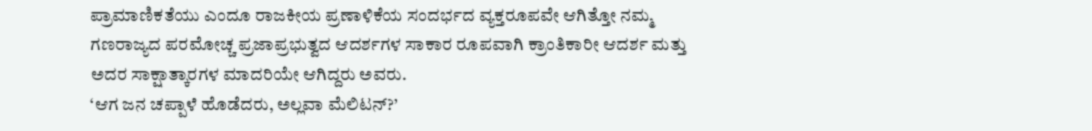ಪ್ರಾಮಾಣಿಕತೆಯು ಎಂದೂ ರಾಜಕೀಯ ಪ್ರಣಾಳಿಕೆಯ ಸಂದರ್ಭದ ವ್ಯಕ್ತರೂಪವೇ ಆಗಿತ್ತೋ ನಮ್ಮ ಗಣರಾಜ್ಯದ ಪರಮೋಚ್ಚ ಪ್ರಜಾಪ್ರಭುತ್ವದ ಆದರ್ಶಗಳ ಸಾಕಾರ ರೂಪವಾಗಿ ಕ್ರಾಂತಿಕಾರೀ ಆದರ್ಶ ಮತ್ತು ಅದರ ಸಾಕ್ಷಾತ್ಕಾರಗಳ ಮಾದರಿಯೇ ಆಗಿದ್ದರು ಅವರು.
‘ಆಗ ಜನ ಚಪ್ಪಾಳೆ ಹೊಡೆದರು, ಅಲ್ಲವಾ ಮೆಲಿಟನ್?’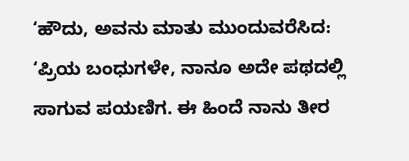‘ಹೌದು, ಅವನು ಮಾತು ಮುಂದುವರೆಸಿದ:
‘ಪ್ರಿಯ ಬಂಧುಗಳೇ, ನಾನೂ ಅದೇ ಪಥದಲ್ಲಿ ಸಾಗುವ ಪಯಣಿಗ. ಈ ಹಿಂದೆ ನಾನು ತೀರ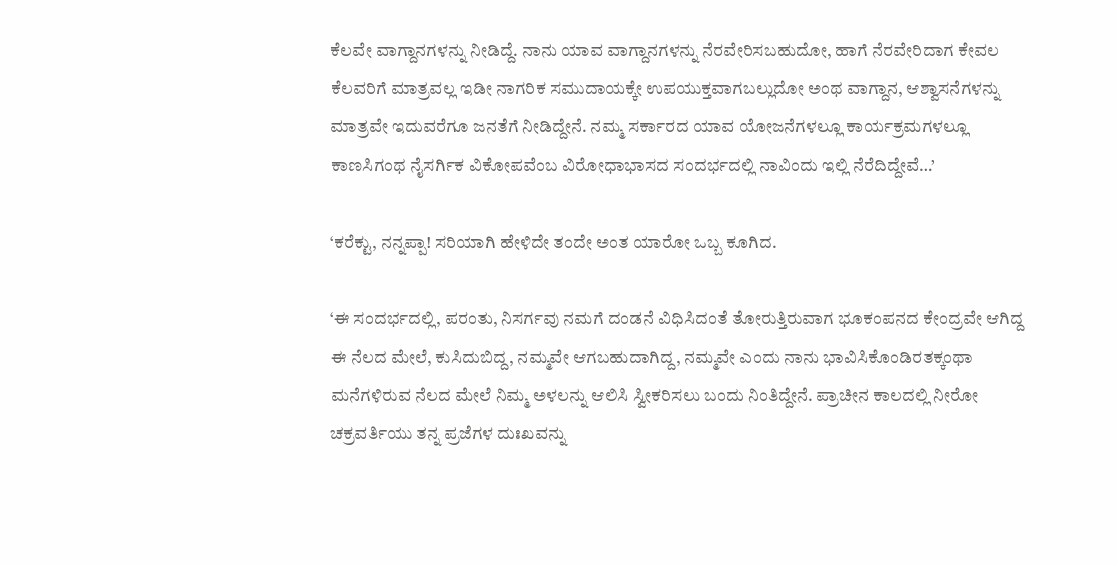ಕೆಲವೇ ವಾಗ್ದಾನಗಳನ್ನು ನೀಡಿದ್ದೆ. ನಾನು ಯಾವ ವಾಗ್ದಾನಗಳನ್ನು ನೆರವೇರಿಸಬಹುದೋ, ಹಾಗೆ ನೆರವೇರಿದಾಗ ಕೇವಲ ಕೆಲವರಿಗೆ ಮಾತ್ರವಲ್ಲ ಇಡೀ ನಾಗರಿಕ ಸಮುದಾಯಕ್ಕೇ ಉಪಯುಕ್ತವಾಗಬಲ್ಲುದೋ ಅಂಥ ವಾಗ್ದಾನ, ಆಶ್ವಾಸನೆಗಳನ್ನು ಮಾತ್ರವೇ ಇದುವರೆಗೂ ಜನತೆಗೆ ನೀಡಿದ್ದೇನೆ. ನಮ್ಮ ಸರ್ಕಾರದ ಯಾವ ಯೋಜನೆಗಳಲ್ಲೂ ಕಾರ್ಯಕ್ರಮಗಳಲ್ಲೂ ಕಾಣಸಿಗಂಥ ನೈಸರ್ಗಿಕ ವಿಕೋಪವೆಂಬ ವಿರೋಧಾಭಾಸದ ಸಂದರ್ಭದಲ್ಲಿ ನಾವಿಂದು ಇಲ್ಲಿ ನೆರೆದಿದ್ದೇವೆ…’

‘ಕರೆಕ್ಟು, ನನ್ನಪ್ಪಾ! ಸರಿಯಾಗಿ ಹೇಳಿದೇ ತಂದೇ ಅಂತ ಯಾರೋ ಒಬ್ಬ ಕೂಗಿದ.

‘ಈ ಸಂದರ್ಭದಲ್ಲಿ, ಪರಂತು, ನಿಸರ್ಗವು ನಮಗೆ ದಂಡನೆ ವಿಧಿಸಿದಂತೆ ತೋರುತ್ತಿರುವಾಗ ಭೂಕಂಪನದ ಕೇಂದ್ರವೇ ಆಗಿದ್ದ ಈ ನೆಲದ ಮೇಲೆ, ಕುಸಿದುಬಿದ್ದ, ನಮ್ಮವೇ ಆಗಬಹುದಾಗಿದ್ದ, ನಮ್ಮವೇ ಎಂದು ನಾನು ಭಾವಿಸಿಕೊಂಡಿರತಕ್ಕಂಥಾ ಮನೆಗಳಿರುವ ನೆಲದ ಮೇಲೆ ನಿಮ್ಮ ಅಳಲನ್ನು ಆಲಿಸಿ ಸ್ವೀಕರಿಸಲು ಬಂದು ನಿಂತಿದ್ದೇನೆ. ಪ್ರಾಚೀನ ಕಾಲದಲ್ಲಿ ನೀರೋ ಚಕ್ರವರ್ತಿಯು ತನ್ನ ಪ್ರಜೆಗಳ ದುಃಖವನ್ನು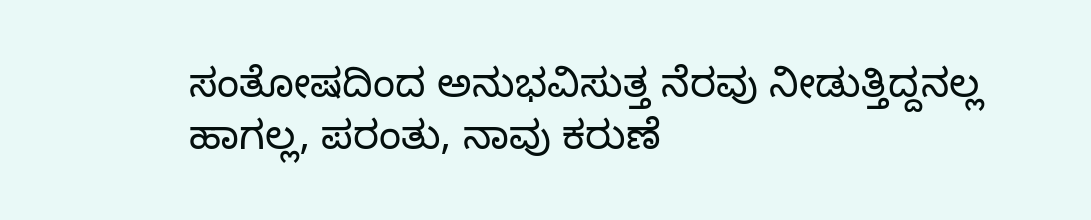ಸಂತೋಷದಿಂದ ಅನುಭವಿಸುತ್ತ ನೆರವು ನೀಡುತ್ತಿದ್ದನಲ್ಲ ಹಾಗಲ್ಲ, ಪರಂತು, ನಾವು ಕರುಣೆ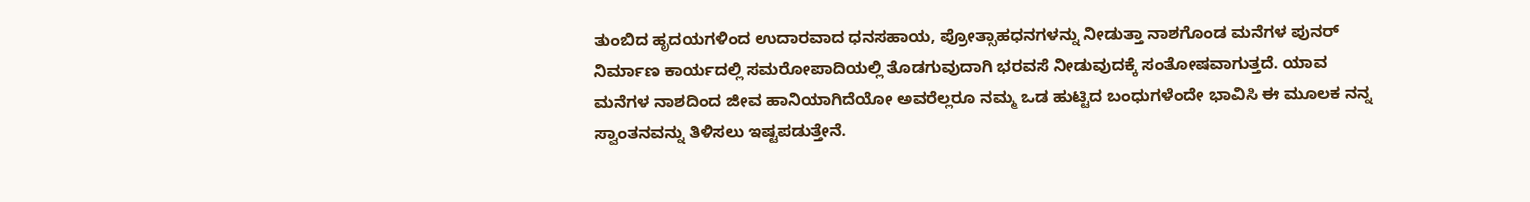ತುಂಬಿದ ಹೃದಯಗಳಿಂದ ಉದಾರವಾದ ಧನಸಹಾಯ, ಪ್ರೋತ್ಸಾಹಧನಗಳನ್ನು ನೀಡುತ್ತಾ ನಾಶಗೊಂಡ ಮನೆಗಳ ಪುನರ್‌ ನಿರ್ಮಾಣ ಕಾರ್ಯದಲ್ಲಿ ಸಮರೋಪಾದಿಯಲ್ಲಿ ತೊಡಗುವುದಾಗಿ ಭರವಸೆ ನೀಡುವುದಕ್ಕೆ ಸಂತೋಷವಾಗುತ್ತದೆ. ಯಾವ ಮನೆಗಳ ನಾಶದಿಂದ ಜೀವ ಹಾನಿಯಾಗಿದೆಯೋ ಅವರೆಲ್ಲರೂ ನಮ್ಮ ಒಡ ಹುಟ್ಟಿದ ಬಂಧುಗಳೆಂದೇ ಭಾವಿಸಿ ಈ ಮೂಲಕ ನನ್ನ ಸ್ವಾಂತನವನ್ನು ತಿಳಿಸಲು ಇಷ್ಟಪಡುತ್ತೇನೆ.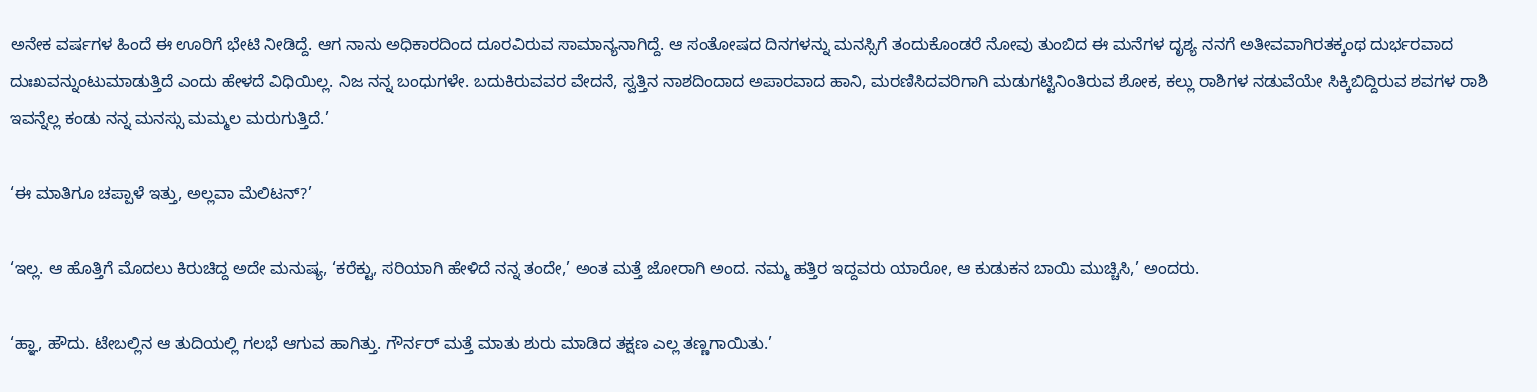ಅನೇಕ ವರ್ಷಗಳ ಹಿಂದೆ ಈ ಊರಿಗೆ ಭೇಟಿ ನೀಡಿದ್ದೆ. ಆಗ ನಾನು ಅಧಿಕಾರದಿಂದ ದೂರವಿರುವ ಸಾಮಾನ್ಯನಾಗಿದ್ದೆ. ಆ ಸಂತೋಷದ ದಿನಗಳನ್ನು ಮನಸ್ಸಿಗೆ ತಂದುಕೊಂಡರೆ ನೋವು ತುಂಬಿದ ಈ ಮನೆಗಳ ದೃಶ್ಯ ನನಗೆ ಅತೀವವಾಗಿರತಕ್ಕಂಥ ದುರ್ಭರವಾದ ದುಃಖವನ್ನುಂಟುಮಾಡುತ್ತಿದೆ ಎಂದು ಹೇಳದೆ ವಿಧಿಯಿಲ್ಲ. ನಿಜ ನನ್ನ ಬಂಧುಗಳೇ. ಬದುಕಿರುವವರ ವೇದನೆ, ಸ್ವತ್ತಿನ ನಾಶದಿಂದಾದ ಅಪಾರವಾದ ಹಾನಿ, ಮರಣಿಸಿದವರಿಗಾಗಿ ಮಡುಗಟ್ಟಿನಿಂತಿರುವ ಶೋಕ, ಕಲ್ಲು ರಾಶಿಗಳ ನಡುವೆಯೇ ಸಿಕ್ಕಿಬಿದ್ದಿರುವ ಶವಗಳ ರಾಶಿ ಇವನ್ನೆಲ್ಲ ಕಂಡು ನನ್ನ ಮನಸ್ಸು ಮಮ್ಮಲ ಮರುಗುತ್ತಿದೆ.’

‘ಈ ಮಾತಿಗೂ ಚಪ್ಪಾಳೆ ಇತ್ತು, ಅಲ್ಲವಾ ಮೆಲಿಟನ್?’

‘ಇಲ್ಲ. ಆ ಹೊತ್ತಿಗೆ ಮೊದಲು ಕಿರುಚಿದ್ದ ಅದೇ ಮನುಷ್ಯ, ‘ಕರೆಕ್ಟು, ಸರಿಯಾಗಿ ಹೇಳಿದೆ ನನ್ನ ತಂದೇ,’ ಅಂತ ಮತ್ತೆ ಜೋರಾಗಿ ಅಂದ. ನಮ್ಮ ಹತ್ತಿರ ಇದ್ದವರು ಯಾರೋ, ಆ ಕುಡುಕನ ಬಾಯಿ ಮುಚ್ಚಿಸಿ,’ ಅಂದರು.

‘ಹ್ಞಾ, ಹೌದು. ಟೇಬಲ್ಲಿನ ಆ ತುದಿಯಲ್ಲಿ ಗಲಭೆ ಆಗುವ ಹಾಗಿತ್ತು. ಗೌರ್ನರ್ ಮತ್ತೆ ಮಾತು ಶುರು ಮಾಡಿದ ತಕ್ಷಣ ಎಲ್ಲ ತಣ್ಣಗಾಯಿತು.’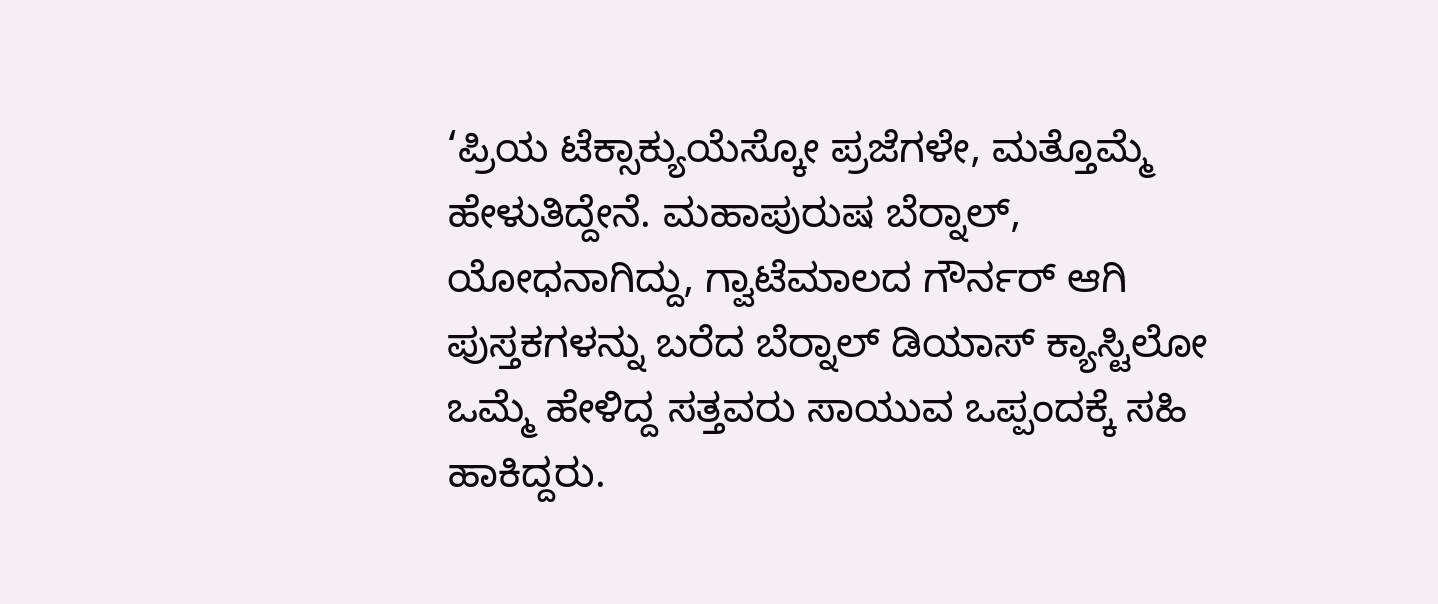‘ಪ್ರಿಯ ಟೆಕ್ಸಾಕ್ಯುಯೆಸ್ಕೋ ಪ್ರಜೆಗಳೇ, ಮತ್ತೊಮ್ಮೆ ಹೇಳುತಿದ್ದೇನೆ. ಮಹಾಪುರುಷ ಬೆರ್‍ನಾಲ್, ಯೋಧನಾಗಿದ್ದು, ಗ್ವಾಟೆಮಾಲದ ಗೌರ್ನರ್ ಆಗಿ ಪುಸ್ತಕಗಳನ್ನು ಬರೆದ ಬೆರ್‍ನಾಲ್ ಡಿಯಾಸ್ ಕ್ಯಾಸ್ಟಿಲೋ ಒಮ್ಮೆ ಹೇಳಿದ್ದ ಸತ್ತವರು ಸಾಯುವ ಒಪ್ಪಂದಕ್ಕೆ ಸಹಿ ಹಾಕಿದ್ದರು.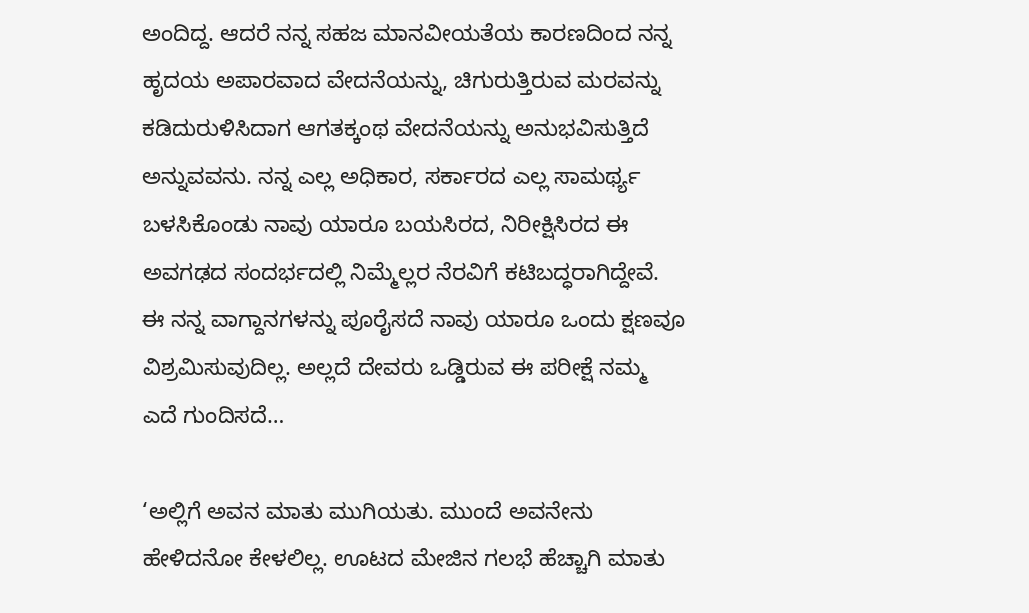ಅಂದಿದ್ದ. ಆದರೆ ನನ್ನ ಸಹಜ ಮಾನವೀಯತೆಯ ಕಾರಣದಿಂದ ನನ್ನ ಹೃದಯ ಅಪಾರವಾದ ವೇದನೆಯನ್ನು, ಚಿಗುರುತ್ತಿರುವ ಮರವನ್ನು ಕಡಿದುರುಳಿಸಿದಾಗ ಆಗತಕ್ಕಂಥ ವೇದನೆಯನ್ನು ಅನುಭವಿಸುತ್ತಿದೆ ಅನ್ನುವವನು. ನನ್ನ ಎಲ್ಲ ಅಧಿಕಾರ, ಸರ್ಕಾರದ ಎಲ್ಲ ಸಾಮರ್ಥ್ಯ ಬಳಸಿಕೊಂಡು ನಾವು ಯಾರೂ ಬಯಸಿರದ, ನಿರೀಕ್ಷಿಸಿರದ ಈ ಅವಗಢದ ಸಂದರ್ಭದಲ್ಲಿ ನಿಮ್ಮೆಲ್ಲರ ನೆರವಿಗೆ ಕಟಿಬದ್ಧರಾಗಿದ್ದೇವೆ. ಈ ನನ್ನ ವಾಗ್ದಾನಗಳನ್ನು ಪೂರೈಸದೆ ನಾವು ಯಾರೂ ಒಂದು ಕ್ಷಣವೂ ವಿಶ್ರಮಿಸುವುದಿಲ್ಲ. ಅಲ್ಲದೆ ದೇವರು ಒಡ್ಡಿರುವ ಈ ಪರೀಕ್ಷೆ ನಮ್ಮ ಎದೆ ಗುಂದಿಸದೆ…

‘ಅಲ್ಲಿಗೆ ಅವನ ಮಾತು ಮುಗಿಯತು. ಮುಂದೆ ಅವನೇನು ಹೇಳಿದನೋ ಕೇಳಲಿಲ್ಲ. ಊಟದ ಮೇಜಿನ ಗಲಭೆ ಹೆಚ್ಚಾಗಿ ಮಾತು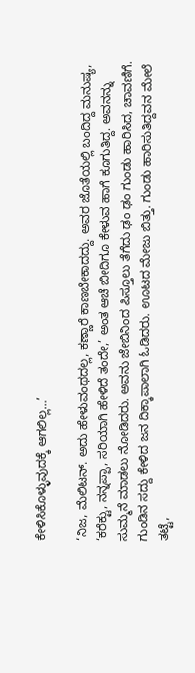ಕೇಳಿಸಿಕೊಳ್ಳುವುದಕ್ಕೆ ಆಗಲಿಲ್ಲ…’

‘ನಿಜ, ಮೆಲಿಟನ್. ಅದು ಹೇಳುವಂಥದಲ್ಲ, ಕಣ್ಣಾರೆ ಕಾಣಬೇಕಾದದ್ದು. ಅವರ ಜೊತೆಯಲ್ಲಿ ಬಂದಿದ್ದ ಮನುಷ್ಯ, ‘ಕರೆಕ್ಟು, ನನ್ನಪ್ಪಾ, ಸರಿಯಾಗಿ ಹೇಳಿದೆ ತಂದೇ,’ ಅಂತ ಆಚೆ ಬೀದಿಗೂ ಕೇಳುವ ಹಾಗೆ ಕೂಗುತಿದ್ದ. ಅವನನ್ನು ಸುಮ್ಮನೆ ಮಾಡಲು ನೋಡಿದರು. ಅವನು ಜೇಬಿನಿಂದ ಪಿಸ್ತೂಲು ತೆಗೆದು ಢಂ ಢಂ ಗುಂಡು ಹಾರಿಸಿದ, ಚಾವಣಿಗೆ. ಗುಂಡಿನ ಸದ್ದು ಕೇಳಿದ ಜನ ದಿಕ್ಕಾಪಾಲಾಗಿ ಓಡಿದರು. ಊಟದ ಮೇಜು ಬಿತ್ತು. ಗುಂಡು ಹಾರಿಸುತಿದ್ದವನ ಮೇಲೆ ತಟ್ಟೆ,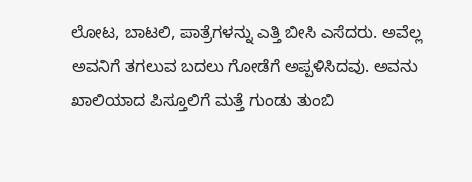ಲೋಟ, ಬಾಟಲಿ, ಪಾತ್ರೆಗಳನ್ನು ಎತ್ತಿ ಬೀಸಿ ಎಸೆದರು. ಅವೆಲ್ಲ ಅವನಿಗೆ ತಗಲುವ ಬದಲು ಗೋಡೆಗೆ ಅಪ್ಪಳಿಸಿದವು. ಅವನು ಖಾಲಿಯಾದ ಪಿಸ್ತೂಲಿಗೆ ಮತ್ತೆ ಗುಂಡು ತುಂಬಿ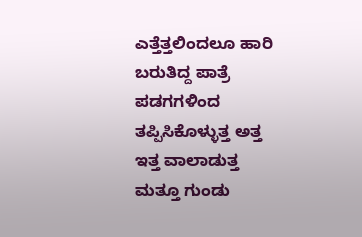ಎತ್ತೆತ್ತಲಿಂದಲೂ ಹಾರಿ ಬರುತಿದ್ದ ಪಾತ್ರೆ ಪಡಗಗಳಿಂದ ತಪ್ಪಿಸಿಕೊಳ್ಳುತ್ತ ಅತ್ತ ಇತ್ತ ವಾಲಾಡುತ್ತ ಮತ್ತೂ ಗುಂಡು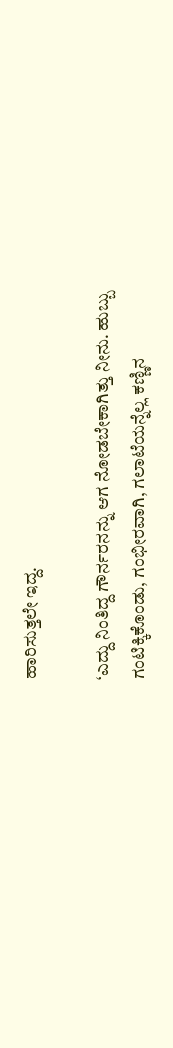ಹಾರಿಸುತ್ತಲೇ ಇದ್ದ.

‘ಎದ್ದು ನಿಂತಿದ್ದ ಗೌರ್ನರನನ್ನು ಆಗ ನೋಡಬೇಕಾಗಿತ್ತು ನೀನು. ಹುಬ್ಬು ಗಂಟಿಕ್ಕಿಕೊಂಡು, ಗಂಭೀರವಾಗಿ, ಗಲಾಟೆಯನ್ನೆಲ್ಲ ಕಣ್ಣಿನ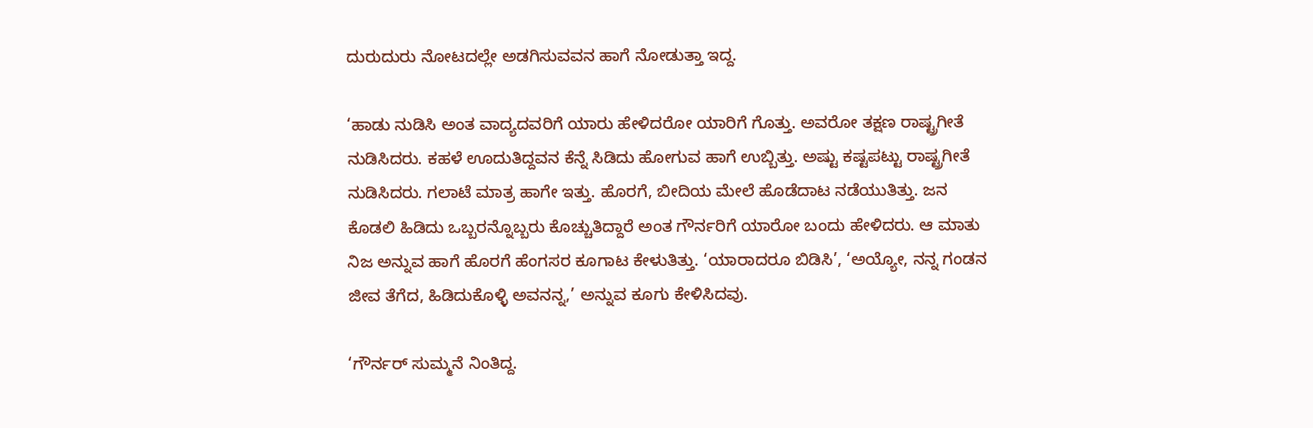ದುರುದುರು ನೋಟದಲ್ಲೇ ಅಡಗಿಸುವವನ ಹಾಗೆ ನೋಡುತ್ತಾ ಇದ್ದ.

‘ಹಾಡು ನುಡಿಸಿ ಅಂತ ವಾದ್ಯದವರಿಗೆ ಯಾರು ಹೇಳಿದರೋ ಯಾರಿಗೆ ಗೊತ್ತು. ಅವರೋ ತಕ್ಷಣ ರಾಷ್ಟ್ರಗೀತೆ ನುಡಿಸಿದರು. ಕಹಳೆ ಊದುತಿದ್ದವನ ಕೆನ್ನೆ ಸಿಡಿದು ಹೋಗುವ ಹಾಗೆ ಉಬ್ಬಿತ್ತು. ಅಷ್ಟು ಕಷ್ಟಪಟ್ಟು ರಾಷ್ಟ್ರಗೀತೆ ನುಡಿಸಿದರು. ಗಲಾಟೆ ಮಾತ್ರ ಹಾಗೇ ಇತ್ತು. ಹೊರಗೆ, ಬೀದಿಯ ಮೇಲೆ ಹೊಡೆದಾಟ ನಡೆಯುತಿತ್ತು. ಜನ ಕೊಡಲಿ ಹಿಡಿದು ಒಬ್ಬರನ್ನೊಬ್ಬರು ಕೊಚ್ಚುತಿದ್ದಾರೆ ಅಂತ ಗೌರ್ನರಿಗೆ ಯಾರೋ ಬಂದು ಹೇಳಿದರು. ಆ ಮಾತು ನಿಜ ಅನ್ನುವ ಹಾಗೆ ಹೊರಗೆ ಹೆಂಗಸರ ಕೂಗಾಟ ಕೇಳುತಿತ್ತು. ‘ಯಾರಾದರೂ ಬಿಡಿಸಿ’, ‘ಅಯ್ಯೋ, ನನ್ನ ಗಂಡನ ಜೀವ ತೆಗೆದ, ಹಿಡಿದುಕೊಳ್ಳಿ ಅವನನ್ನ,’ ಅನ್ನುವ ಕೂಗು ಕೇಳಿಸಿದವು.

‘ಗೌರ್ನರ್ ಸುಮ್ಮನೆ ನಿಂತಿದ್ದ.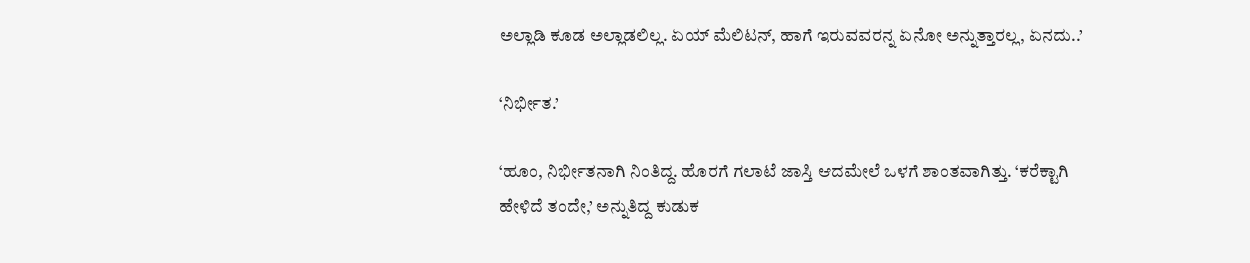ಅಲ್ಲಾಡಿ ಕೂಡ ಅಲ್ಲಾಡಲಿಲ್ಲ. ಏಯ್ ಮೆಲಿಟನ್, ಹಾಗೆ ಇರುವವರನ್ನ ಏನೋ ಅನ್ನುತ್ತಾರಲ್ಲ, ಏನದು..’

‘ನಿರ್ಭೀತ.’

‘ಹೂಂ, ನಿರ್ಭೀತನಾಗಿ ನಿಂತಿದ್ದ. ಹೊರಗೆ ಗಲಾಟೆ ಜಾಸ್ತಿ ಆದಮೇಲೆ ಒಳಗೆ ಶಾಂತವಾಗಿತ್ತು. ‘ಕರೆಕ್ಟಾಗಿ ಹೇಳಿದೆ ತಂದೇ,’ ಅನ್ನುತಿದ್ದ ಕುಡುಕ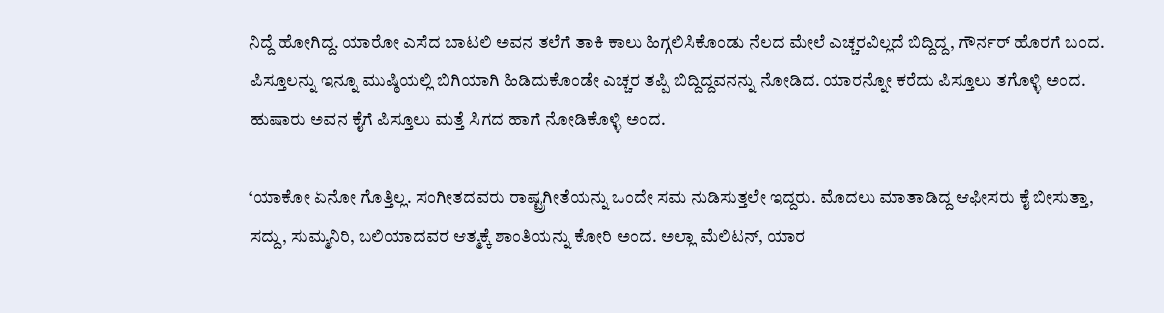ನಿದ್ದೆ ಹೋಗಿದ್ದ. ಯಾರೋ ಎಸೆದ ಬಾಟಲಿ ಅವನ ತಲೆಗೆ ತಾಕಿ ಕಾಲು ಹಿಗ್ಗಲಿಸಿಕೊಂಡು ನೆಲದ ಮೇಲೆ ಎಚ್ಚರವಿಲ್ಲದೆ ಬಿದ್ದಿದ್ದ, ಗೌರ್ನರ್ ಹೊರಗೆ ಬಂದ. ಪಿಸ್ತೂಲನ್ನು ಇನ್ನೂ ಮುಷ್ಠಿಯಲ್ಲಿ ಬಿಗಿಯಾಗಿ ಹಿಡಿದುಕೊಂಡೇ ಎಚ್ಚರ ತಪ್ಪಿ ಬಿದ್ದಿದ್ದವನನ್ನು ನೋಡಿದ. ಯಾರನ್ನೋ ಕರೆದು ಪಿಸ್ತೂಲು ತಗೊಳ್ಳಿ ಅಂದ. ಹುಷಾರು ಅವನ ಕೈಗೆ ಪಿಸ್ತೂಲು ಮತ್ತೆ ಸಿಗದ ಹಾಗೆ ನೋಡಿಕೊಳ್ಳಿ ಅಂದ.

‘ಯಾಕೋ ಏನೋ ಗೊತ್ತಿಲ್ಲ. ಸಂಗೀತದವರು ರಾಷ್ಟ್ರಗೀತೆಯನ್ನು ಒಂದೇ ಸಮ ನುಡಿಸುತ್ತಲೇ ಇದ್ದರು. ಮೊದಲು ಮಾತಾಡಿದ್ದ ಆಫೀಸರು ಕೈ ಬೀಸುತ್ತಾ, ಸದ್ದು, ಸುಮ್ಮನಿರಿ, ಬಲಿಯಾದವರ ಆತ್ಮಕ್ಕೆ ಶಾಂತಿಯನ್ನು ಕೋರಿ ಅಂದ. ಅಲ್ಲಾ ಮೆಲಿಟನ್, ಯಾರ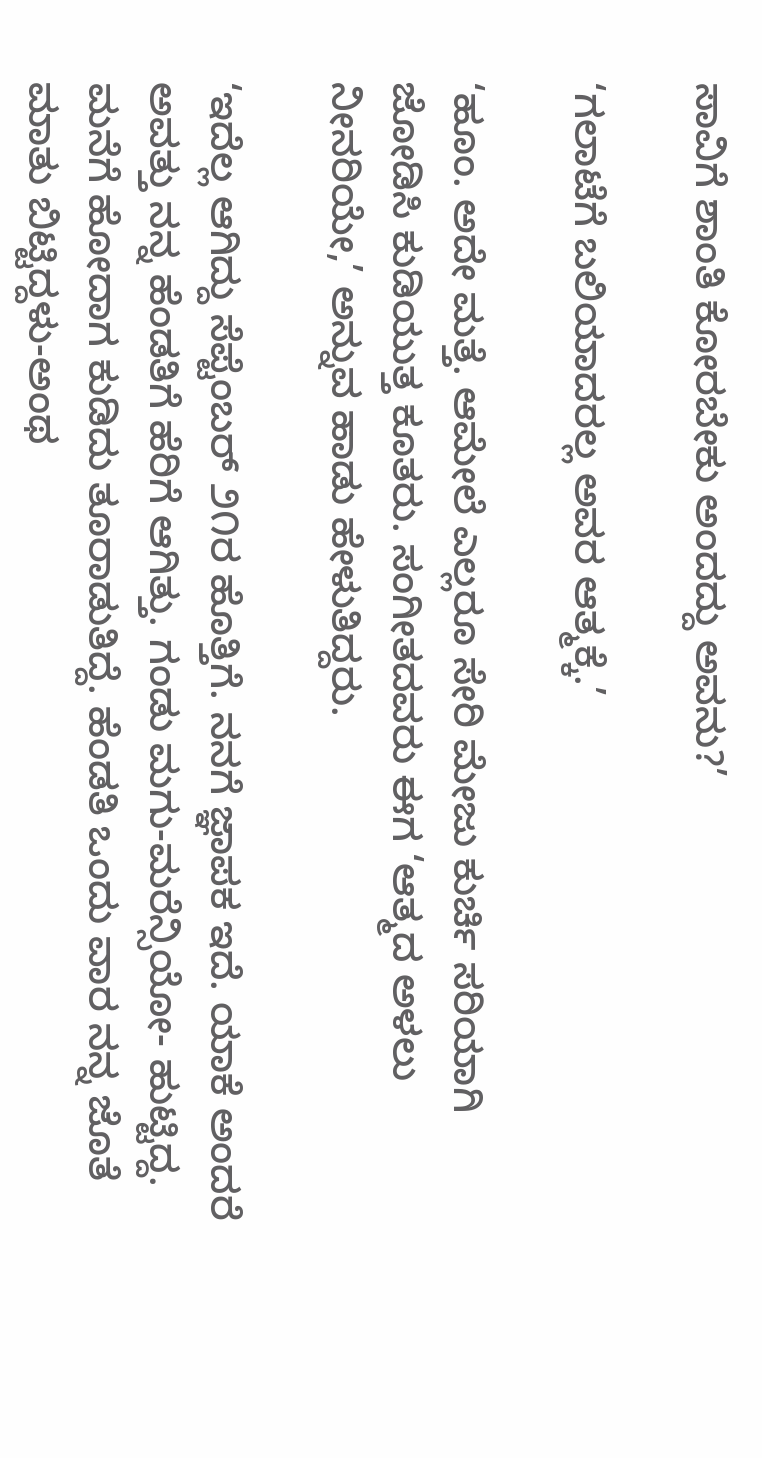ಸಾವಿಗೆ ಶಾಂತಿ ಕೋರಬೇಕು ಅಂದದ್ದು ಅವನು?’

‘ಗಲಾಟೆಗೆ ಬಲಿಯಾದರಲ್ಲ ಅವರ ಆತ್ಮಕ್ಕೆ.’

‘ಹೂಂ. ಅದೇ ಮತ್ತೆ. ಆಮೇಲೆ ಎಲ್ಲರೂ ಸೇರಿ ಮೇಜು ಕುರ್ಚಿ ಸರಿಯಾಗಿ ಜೋಡಿಸಿ ಕುಡಿಯುತ್ತ ಕೂತರು. ಸಂಗೀತದವರು ಈಗ ‘ಆತ್ಮದ ಅಳಲು ನೀನರಿಯೇ,’ ಅನ್ನುವ ಹಾಡು ಹೇಳುತಿದ್ದರು.

‘ಇದೆಲ್ಲ ಆಗಿದ್ದು ಸೆಪ್ಟೆಂಬರ್ ೨೧ರ ಹೊತ್ತಿಗೆ. ನನಗೆ ಜ್ಞಾಪಕ ಇದೆ. ಯಾಕೆ ಅಂದರೆ ಅವತ್ತು ನನ್ನ ಹೆಂಡತಿಗೆ ಹೆರಿಗೆ ಆಗಿತ್ತು. ಗಂಡು ಮಗು-ಮರೆನ್ಸಿಯೋ- ಹುಟ್ಟಿದ್ದ. ಮನೆಗೆ ಹೋದಾಗ ಕುಡಿದು ತೂರಾಡುತಿದ್ದೆ. ಹೆಂಡತಿ ಒಂದು ವಾರ ನನ್ನ ಜೊತೆ ಮಾತು ಬಿಟ್ಟಿದ್ದಳು-ಅಂಥ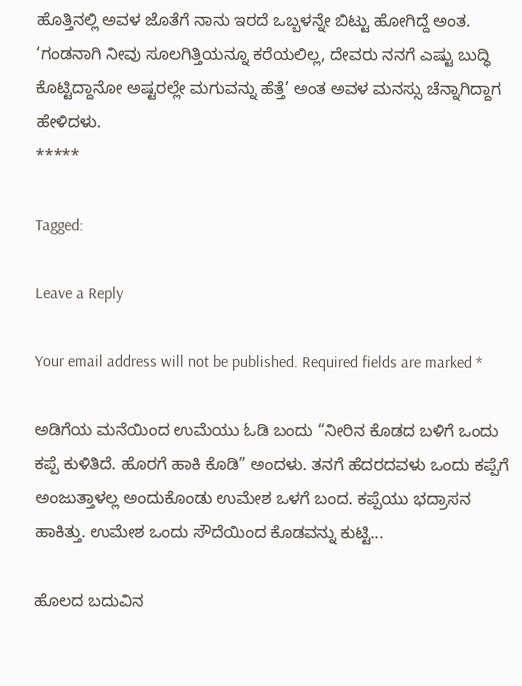ಹೊತ್ತಿನಲ್ಲಿ ಅವಳ ಜೊತೆಗೆ ನಾನು ಇರದೆ ಒಬ್ಬಳನ್ನೇ ಬಿಟ್ಟು ಹೋಗಿದ್ದೆ ಅಂತ. ‘ಗಂಡನಾಗಿ ನೀವು ಸೂಲಗಿತ್ತಿಯನ್ನೂ ಕರೆಯಲಿಲ್ಲ, ದೇವರು ನನಗೆ ಎಷ್ಟು ಬುದ್ಧಿ ಕೊಟ್ಟಿದ್ದಾನೋ ಅಷ್ಟರಲ್ಲೇ ಮಗುವನ್ನು ಹೆತ್ತೆ’ ಅಂತ ಅವಳ ಮನಸ್ಸು ಚೆನ್ನಾಗಿದ್ದಾಗ ಹೇಳಿದಳು.
*****

Tagged:

Leave a Reply

Your email address will not be published. Required fields are marked *

ಅಡಿಗೆಯ ಮನೆಯಿಂದ ಉಮೆಯು ಓಡಿ ಬಂದು “ನೀರಿನ ಕೊಡದ ಬಳಿಗೆ ಒಂದು ಕಪ್ಪೆ ಕುಳಿತಿದೆ. ಹೊರಗೆ ಹಾಕಿ ಕೊಡಿ” ಅಂದಳು. ತನಗೆ ಹೆದರದವಳು ಒಂದು ಕಪ್ಪೆಗೆ ಅಂಜುತ್ತಾಳಲ್ಲ ಅಂದುಕೊಂಡು ಉಮೇಶ ಒಳಗೆ ಬಂದ. ಕಪ್ಪೆಯು ಭದ್ರಾಸನ ಹಾಕಿತ್ತು. ಉಮೇಶ ಒಂದು ಸೌದೆಯಿಂದ ಕೊಡವನ್ನು ಕುಟ್ಟಿ...

ಹೊಲದ ಬದುವಿನ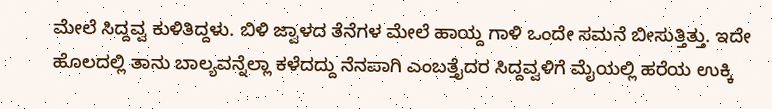ಮೇಲೆ ಸಿದ್ದವ್ವ ಕುಳಿತಿದ್ದಳು. ಬಿಳಿ ಜ್ವಾಳದ ತೆನೆಗಳ ಮೇಲೆ ಹಾಯ್ದ ಗಾಳಿ ಒಂದೇ ಸಮನೆ ಬೀಸುತ್ತಿತ್ತು. ಇದೇ ಹೊಲದಲ್ಲಿ ತಾನು ಬಾಲ್ಯವನ್ನೆಲ್ಲಾ ಕಳೆದದ್ದು ನೆನಪಾಗಿ ಎಂಬತ್ತೈದರ ಸಿದ್ದವ್ವಳಿಗೆ ಮೈಯಲ್ಲಿ ಹರೆಯ ಉಕ್ಕಿ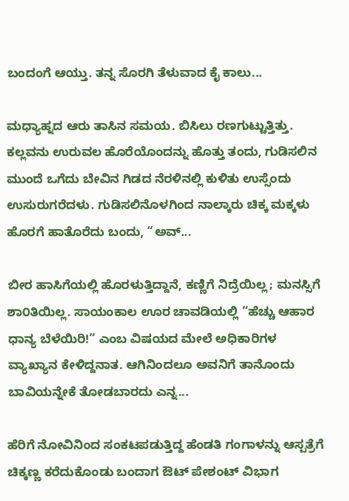ಬಂದಂಗೆ ಆಯ್ತು. ತನ್ನ ಸೊರಗಿ ತೆಳುವಾದ ಕೈ ಕಾಲು...

ಮಧ್ಯಾಹ್ನದ ಆರು ತಾಸಿನ ಸಮಯ. ಬಿಸಿಲು ರಣಗುಟ್ಟುತ್ತಿತ್ತು. ಕಲ್ಲವನು ಉರುವಲ ಹೊರೆಯೊಂದನ್ನು ಹೊತ್ತು ತಂದು, ಗುಡಿಸಲಿನ ಮುಂದೆ ಒಗೆದು ಬೇವಿನ ಗಿಡದ ನೆರಳಿನಲ್ಲಿ ಕುಳಿತು ಉಸ್ಸೆಂದು ಉಸುರುಗರೆದಳು. ಗುಡಿಸಲಿನೊಳಗಿಂದ ನಾಲ್ಕಾರು ಚಿಕ್ಕ ಮಕ್ಕಳು ಹೊರಗೆ ಹಾತೊರೆದು ಬಂದು, “ಅವ್...

ಬೀರ ಹಾಸಿಗೆಯಲ್ಲಿ ಹೊರಳುತ್ತಿದ್ದಾನೆ, ಕಣ್ಣಿಗೆ ನಿದ್ರೆಯಿಲ್ಲ; ಮನಸ್ಸಿಗೆ ಶಾ೦ತಿಯಿಲ್ಲ. ಸಾಯಂಕಾಲ ಊರ ಚಾವಡಿಯಲ್ಲಿ “ಹೆಚ್ಚು ಆಹಾರ ಧಾನ್ಯ ಬೆಳೆಯಿರಿ!” ಎಂಬ ವಿಷಯದ ಮೇಲೆ ಅಧಿಕಾರಿಗಳ ವ್ಯಾಖ್ಯಾನ ಕೇಳಿದ್ದನಾತ. ಆಗಿನಿಂದಲೂ ಅವನಿಗೆ ತಾನೊಂದು ಬಾವಿಯನ್ನೇಕೆ ತೋಡಬಾರದು ಎನ್ನ...

ಹೆರಿಗೆ ನೋವಿನಿಂದ ಸಂಕಟಪಡುತ್ತಿದ್ದ ಹೆಂಡತಿ ಗಂಗಾಳನ್ನು ಆಸ್ಪತ್ರೆಗೆ ಚಿಕ್ಕಣ್ಣ ಕರೆದುಕೊಂಡು ಬಂದಾಗ ಔಟ್ ಪೇಶಂಟ್ ವಿಭಾಗ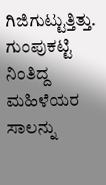ಗಿಜಿಗುಟ್ಟುತ್ತಿತ್ತು. ಗುಂಪುಕಟ್ಟಿ ನಿಂತಿದ್ದ ಮಹಿಳೆಯರ ಸಾಲನ್ನು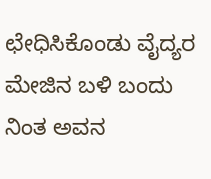ಛೇಧಿಸಿಕೊಂಡು ವೈದ್ಯರ ಮೇಜಿನ ಬಳಿ ಬಂದು ನಿಂತ ಅವನ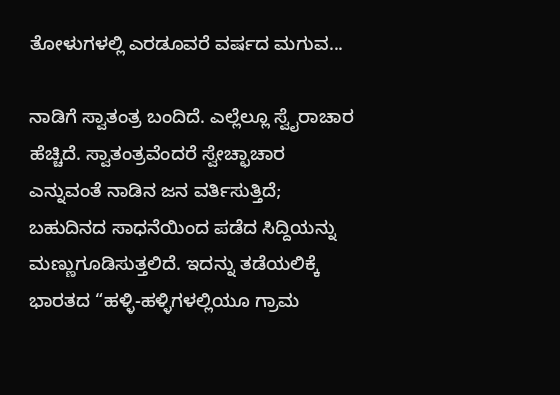ತೋಳುಗಳಲ್ಲಿ ಎರಡೂವರೆ ವರ್ಷದ ಮಗುವ...

ನಾಡಿಗೆ ಸ್ವಾತಂತ್ರ ಬಂದಿದೆ. ಎಲ್ಲೆಲ್ಲೂ ಸ್ವೈರಾಚಾರ ಹೆಚ್ಚಿದೆ. ಸ್ವಾತಂತ್ರವೆಂದರೆ ಸ್ವೇಚ್ಛಾಚಾರ ಎನ್ನುವಂತೆ ನಾಡಿನ ಜನ ವರ್ತಿಸುತ್ತಿದೆ; ಬಹುದಿನದ ಸಾಧನೆಯಿಂದ ಪಡೆದ ಸಿದ್ದಿಯನ್ನು ಮಣ್ಣುಗೂಡಿಸುತ್ತಲಿದೆ. ಇದನ್ನು ತಡೆಯಲಿಕ್ಕೆ ಭಾರತದ “ಹಳ್ಳಿ-ಹಳ್ಳಿಗಳಲ್ಲಿಯೂ ಗ್ರಾಮ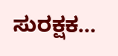ಸುರಕ್ಷಕ...